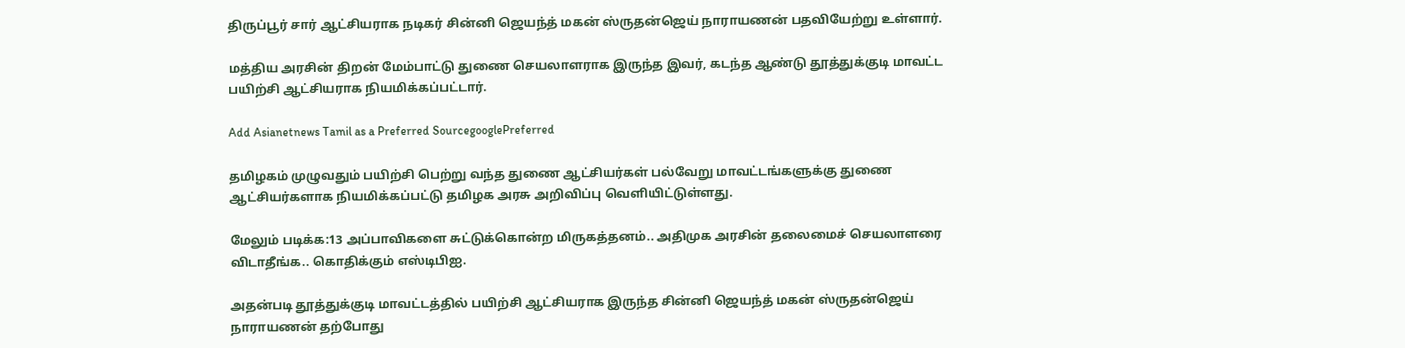திருப்பூர் சார் ஆட்சியராக நடிகர் சின்னி ஜெயந்த் மகன் ஸ்ருதன்ஜெய் நாராயணன் பதவியேற்று உள்ளார்.

மத்திய அரசின் திறன் மேம்பாட்டு துணை செயலாளராக இருந்த இவர், கடந்த ஆண்டு தூத்துக்குடி மாவட்ட பயிற்சி ஆட்சியராக நியமிக்கப்பட்டார்.

Add Asianetnews Tamil as a Preferred SourcegooglePreferred

தமிழகம் முழுவதும் பயிற்சி பெற்று வந்த துணை ஆட்சியர்கள் பல்வேறு மாவட்டங்களுக்கு துணை ஆட்சியர்களாக நியமிக்கப்பட்டு தமிழக அரசு அறிவிப்பு வெளியிட்டுள்ளது.

மேலும் படிக்க:13 அப்பாவிகளை சுட்டுக்கொன்ற மிருகத்தனம்.. அதிமுக அரசின் தலைமைச் செயலாளரை விடாதீங்க.. கொதிக்கும் எஸ்டிபிஐ.

அதன்படி தூத்துக்குடி மாவட்டத்தில் பயிற்சி ஆட்சியராக இருந்த சின்னி ஜெயந்த் மகன் ஸ்ருதன்ஜெய் நாராயணன் தற்போது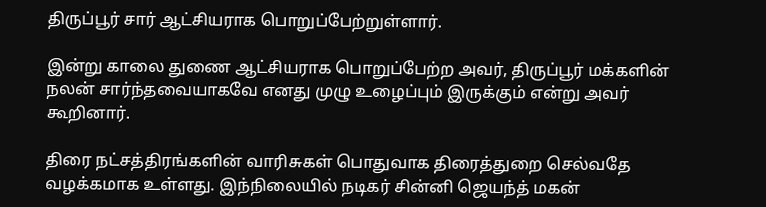திருப்பூர் சார் ஆட்சியராக பொறுப்பேற்றுள்ளார்.

இன்று காலை துணை ஆட்சியராக பொறுப்பேற்ற அவர், திருப்பூர் மக்களின் நலன் சார்ந்தவையாகவே எனது முழு உழைப்பும் இருக்கும் என்று அவர் கூறினார்.

திரை நட்சத்திரங்களின் வாரிசுகள் பொதுவாக திரைத்துறை செல்வதே வழக்கமாக உள்ளது. இந்நிலையில் நடிகர் சின்னி ஜெயந்த் மகன்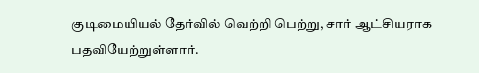குடிமையியல் தேர்வில் வெற்றி பெற்று, சார் ஆட்சியராக பதவியேற்றுள்ளார்.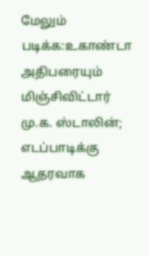மேலும் படிக்க:உகாண்டா அதிபரையும் மிஞ்சிவிட்டார் மு.க. ஸ்டாலின்; எடப்பாடிக்கு ஆதரவாக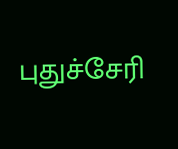புதுச்சேரி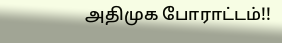அதிமுக போராட்டம்!!